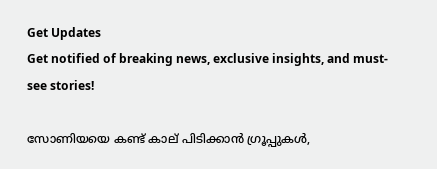Get Updates
Get notified of breaking news, exclusive insights, and must-see stories!

സോണിയയെ കണ്ട് കാല് പിടിക്കാന്‍ ഗ്രൂപ്പുകള്‍,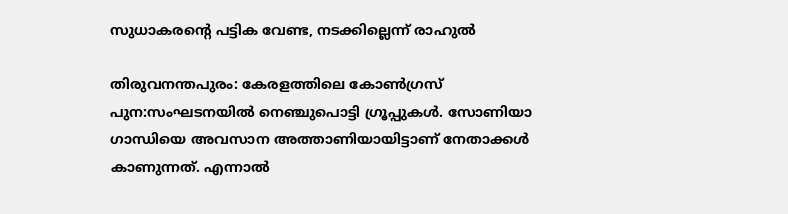സുധാകരന്റെ പട്ടിക വേണ്ട, നടക്കില്ലെന്ന് രാഹുല്‍

തിരുവനന്തപുരം: കേരളത്തിലെ കോണ്‍ഗ്രസ് പുന:സംഘടനയില്‍ നെഞ്ചുപൊട്ടി ഗ്രൂപ്പുകള്‍. സോണിയാ ഗാന്ധിയെ അവസാന അത്താണിയായിട്ടാണ് നേതാക്കള്‍ കാണുന്നത്. എന്നാല്‍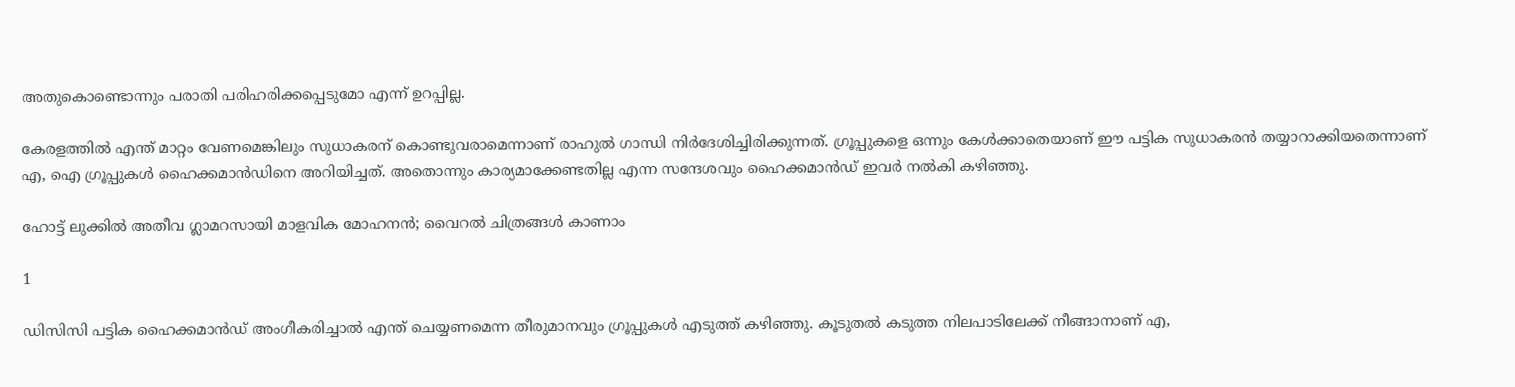അതുകൊണ്ടൊന്നും പരാതി പരിഹരിക്കപ്പെടുമോ എന്ന് ഉറപ്പില്ല.

കേരളത്തില്‍ എന്ത് മാറ്റം വേണമെങ്കിലും സുധാകരന് കൊണ്ടുവരാമെന്നാണ് രാഹുല്‍ ഗാന്ധി നിര്‍ദേശിച്ചിരിക്കുന്നത്. ഗ്രൂപ്പുകളെ ഒന്നും കേള്‍ക്കാതെയാണ് ഈ പട്ടിക സുധാകരന്‍ തയ്യാറാക്കിയതെന്നാണ് എ, ഐ ഗ്രൂപ്പുകള്‍ ഹൈക്കമാന്‍ഡിനെ അറിയിച്ചത്. അതൊന്നും കാര്യമാക്കേണ്ടതില്ല എന്ന സന്ദേശവും ഹൈക്കമാന്‍ഡ് ഇവര്‍ നല്‍കി കഴിഞ്ഞു.

ഹോട്ട് ലുക്കില്‍ അതീവ ഗ്ലാമറസായി മാളവിക മോഹനന്‍; വൈറല്‍ ചിത്രങ്ങള്‍ കാണാം

1

ഡിസിസി പട്ടിക ഹൈക്കമാന്‍ഡ് അംഗീകരിച്ചാല്‍ എന്ത് ചെയ്യണമെന്ന തീരുമാനവും ഗ്രൂപ്പുകള്‍ എടുത്ത് കഴിഞ്ഞു. കൂടുതല്‍ കടുത്ത നിലപാടിലേക്ക് നീങ്ങാനാണ് എ,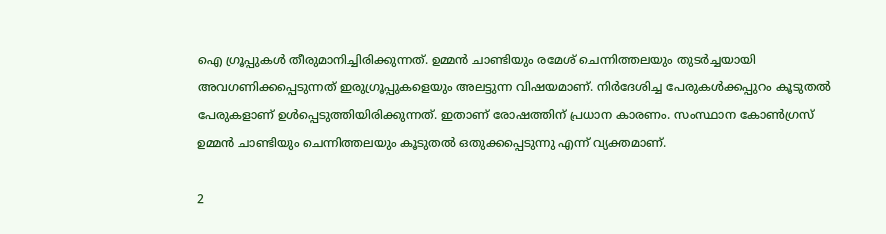ഐ ഗ്രൂപ്പുകള്‍ തീരുമാനിച്ചിരിക്കുന്നത്. ഉമ്മന്‍ ചാണ്ടിയും രമേശ് ചെന്നിത്തലയും തുടര്‍ച്ചയായി അവഗണിക്കപ്പെടുന്നത് ഇരുഗ്രൂപ്പുകളെയും അലട്ടുന്ന വിഷയമാണ്. നിര്‍ദേശിച്ച പേരുകള്‍ക്കപ്പുറം കൂടുതല്‍ പേരുകളാണ് ഉള്‍പ്പെടുത്തിയിരിക്കുന്നത്. ഇതാണ് രോഷത്തിന് പ്രധാന കാരണം. സംസ്ഥാന കോണ്‍ഗ്രസ് ഉമ്മന്‍ ചാണ്ടിയും ചെന്നിത്തലയും കൂടുതല്‍ ഒതുക്കപ്പെടുന്നു എന്ന് വ്യക്തമാണ്.

2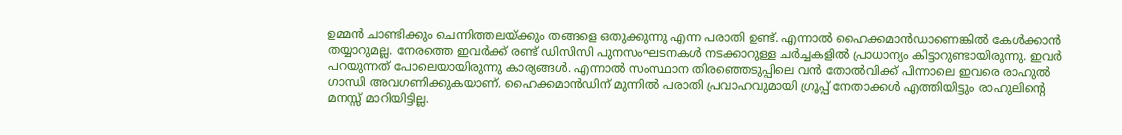ഉമ്മന്‍ ചാണ്ടിക്കും ചെന്നിത്തലയ്ക്കും തങ്ങളെ ഒതുക്കുന്നു എന്ന പരാതി ഉണ്ട്. എന്നാല്‍ ഹൈക്കമാന്‍ഡാണെങ്കില്‍ കേള്‍ക്കാന്‍ തയ്യാറുമല്ല. നേരത്തെ ഇവര്‍ക്ക് രണ്ട് ഡിസിസി പുനസംഘടനകള്‍ നടക്കാറുള്ള ചര്‍ച്ചകളില്‍ പ്രാധാന്യം കിട്ടാറുണ്ടായിരുന്നു. ഇവര്‍ പറയുന്നത് പോലെയായിരുന്നു കാര്യങ്ങള്‍. എന്നാല്‍ സംസ്ഥാന തിരഞ്ഞെടുപ്പിലെ വന്‍ തോല്‍വിക്ക് പിന്നാലെ ഇവരെ രാഹുല്‍ ഗാന്ധി അവഗണിക്കുകയാണ്. ഹൈക്കമാന്‍ഡിന് മുന്നില്‍ പരാതി പ്രവാഹവുമായി ഗ്രൂപ്പ് നേതാക്കള്‍ എത്തിയിട്ടും രാഹുലിന്റെ മനസ്സ് മാറിയിട്ടില്ല.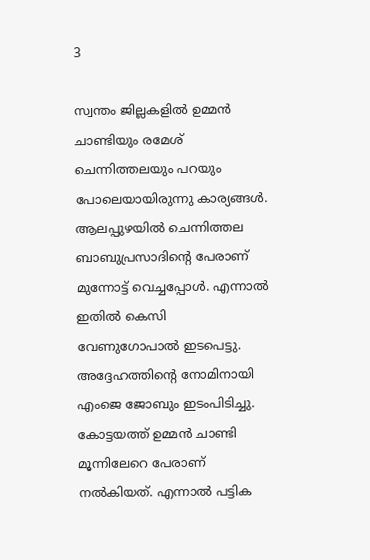3

സ്വന്തം ജില്ലകളില്‍ ഉമ്മന്‍ ചാണ്ടിയും രമേശ് ചെന്നിത്തലയും പറയും പോലെയായിരുന്നു കാര്യങ്ങള്‍. ആലപ്പുഴയില്‍ ചെന്നിത്തല ബാബുപ്രസാദിന്റെ പേരാണ് മുന്നോട്ട് വെച്ചപ്പോള്‍. എന്നാല്‍ ഇതില്‍ കെസി വേണുഗോപാല്‍ ഇടപെട്ടു. അദ്ദേഹത്തിന്റെ നോമിനായി എംജെ ജോബും ഇടംപിടിച്ചു. കോട്ടയത്ത് ഉമ്മന്‍ ചാണ്ടി മൂന്നിലേറെ പേരാണ് നല്‍കിയത്. എന്നാല്‍ പട്ടിക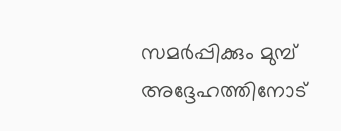സമര്‍പ്പിക്കും മുമ്പ് അദ്ദേഹത്തിനോട്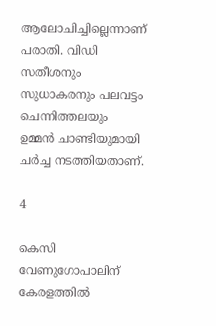ആലോചിച്ചില്ലെന്നാണ് പരാതി. വിഡി സതീശനും സുധാകരനും പലവട്ടം ചെന്നിത്തലയും ഉമ്മന്‍ ചാണ്ടിയുമായി ചര്‍ച്ച നടത്തിയതാണ്.

4

കെസി വേണുഗോപാലിന് കേരളത്തില്‍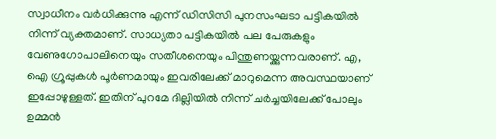സ്വാധീനം വര്‍ധിക്കുന്നു എന്ന് ഡിസിസി പുനസംഘടാ പട്ടികയില്‍ നിന്ന് വ്യക്തമാണ്. സാധ്യതാ പട്ടികയില്‍ പല പേരുകളും വേണുഗോപാലിനെയും സതീശനെയും പിന്തുണയ്ക്കുന്നവരാണ്. എ, ഐ ഗ്രൂപ്പുകള്‍ പൂര്‍ണമായും ഇവരിലേക്ക് മാറുമെന്ന അവസ്ഥയാണ് ഇപ്പോഴുള്ളത്. ഇതിന് പുറമേ ദില്ലിയില്‍ നിന്ന് ചര്‍ച്ചയിലേക്ക് പോലും ഉമ്മന്‍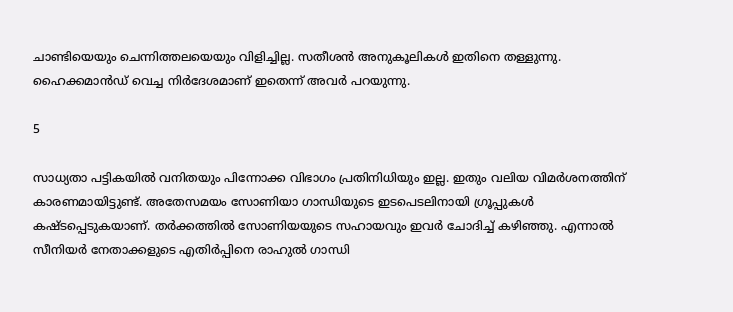ചാണ്ടിയെയും ചെന്നിത്തലയെയും വിളിച്ചില്ല. സതീശന്‍ അനുകൂലികള്‍ ഇതിനെ തള്ളുന്നു. ഹൈക്കമാന്‍ഡ് വെച്ച നിര്‍ദേശമാണ് ഇതെന്ന് അവര്‍ പറയുന്നു.

5

സാധ്യതാ പട്ടികയില്‍ വനിതയും പിന്നോക്ക വിഭാഗം പ്രതിനിധിയും ഇല്ല. ഇതും വലിയ വിമര്‍ശനത്തിന് കാരണമായിട്ടുണ്ട്. അതേസമയം സോണിയാ ഗാന്ധിയുടെ ഇടപെടലിനായി ഗ്രൂപ്പുകള്‍ കഷ്ടപ്പെടുകയാണ്. തര്‍ക്കത്തില്‍ സോണിയയുടെ സഹായവും ഇവര്‍ ചോദിച്ച് കഴിഞ്ഞു. എന്നാല്‍ സീനിയര്‍ നേതാക്കളുടെ എതിര്‍പ്പിനെ രാഹുല്‍ ഗാന്ധി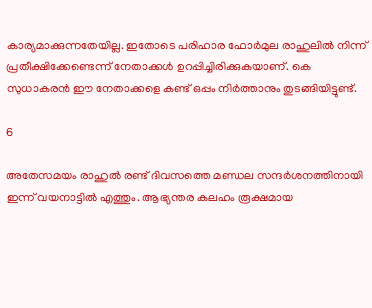കാര്യമാക്കുന്നതേയില്ല. ഇതോടെ പരിഹാര ഫോര്‍മുല രാഹുലില്‍ നിന്ന് പ്രതീക്ഷിക്കേണ്ടെന്ന് നേതാക്കള്‍ ഉറപ്പിച്ചിരിക്കുകയാണ്. കെ സുധാകരന്‍ ഈ നേതാക്കളെ കണ്ട് ഒപ്പം നിര്‍ത്താനും തുടങ്ങിയിട്ടുണ്ട്.

6

അതേസമയം രാഹുല്‍ രണ്ട് ദിവസത്തെ മണ്ഡല സന്ദര്‍ശനത്തിനായി ഇന്ന് വയനാട്ടില്‍ എത്തും. ആഭ്യന്തര കലഹം രൂക്ഷമായ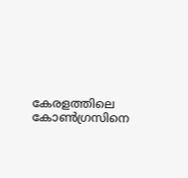കേരളത്തിലെ കോണ്‍ഗ്രസിനെ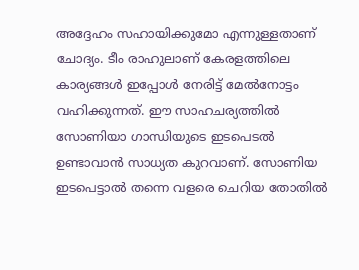അദ്ദേഹം സഹായിക്കുമോ എന്നുള്ളതാണ് ചോദ്യം. ടീം രാഹുലാണ് കേരളത്തിലെ കാര്യങ്ങള്‍ ഇപ്പോള്‍ നേരിട്ട് മേല്‍നോട്ടം വഹിക്കുന്നത്. ഈ സാഹചര്യത്തില്‍ സോണിയാ ഗാന്ധിയുടെ ഇടപെടല്‍ ഉണ്ടാവാന്‍ സാധ്യത കുറവാണ്. സോണിയ ഇടപെട്ടാല്‍ തന്നെ വളരെ ചെറിയ തോതില്‍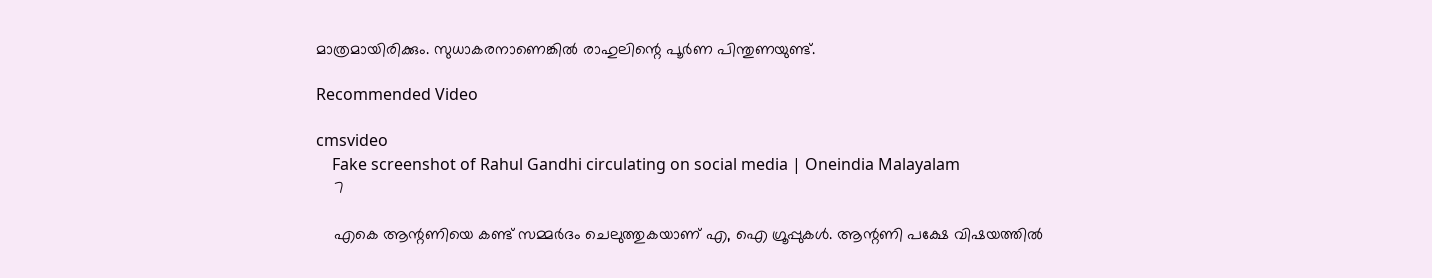മാത്രമായിരിക്കും. സുധാകരനാണെങ്കില്‍ രാഹുലിന്റെ പൂര്‍ണ പിന്തുണയുണ്ട്.

Recommended Video

cmsvideo
    Fake screenshot of Rahul Gandhi circulating on social media | Oneindia Malayalam
    7

    എകെ ആന്റണിയെ കണ്ട് സമ്മര്‍ദം ചെലുത്തുകയാണ് എ, ഐ ഗ്രൂപ്പുകള്‍. ആന്റണി പക്ഷേ വിഷയത്തില്‍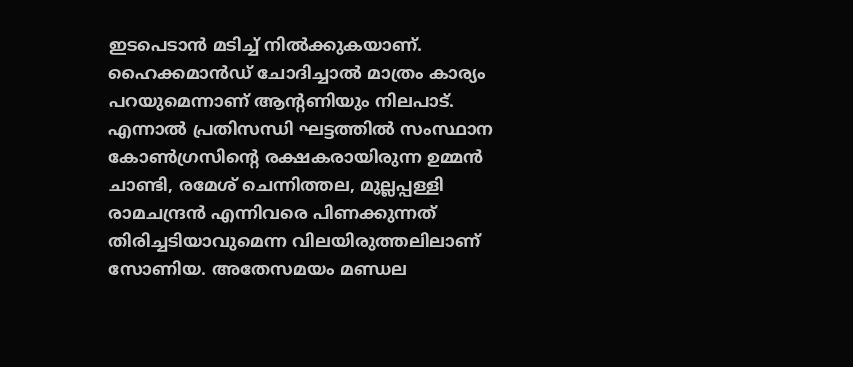ഇടപെടാന്‍ മടിച്ച് നില്‍ക്കുകയാണ്. ഹൈക്കമാന്‍ഡ് ചോദിച്ചാല്‍ മാത്രം കാര്യം പറയുമെന്നാണ് ആന്റണിയും നിലപാട്. എന്നാല്‍ പ്രതിസന്ധി ഘട്ടത്തില്‍ സംസ്ഥാന കോണ്‍ഗ്രസിന്റെ രക്ഷകരായിരുന്ന ഉമ്മന്‍ ചാണ്ടി, രമേശ് ചെന്നിത്തല, മുല്ലപ്പള്ളി രാമചന്ദ്രന്‍ എന്നിവരെ പിണക്കുന്നത് തിരിച്ചടിയാവുമെന്ന വിലയിരുത്തലിലാണ് സോണിയ. അതേസമയം മണ്ഡല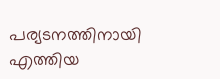പര്യടനത്തിനായി എത്തിയ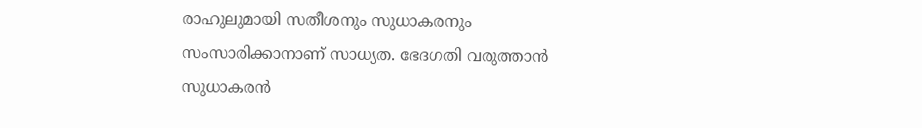രാഹുലുമായി സതീശനും സുധാകരനും സംസാരിക്കാനാണ് സാധ്യത. ഭേദഗതി വരുത്താന്‍ സുധാകരന്‍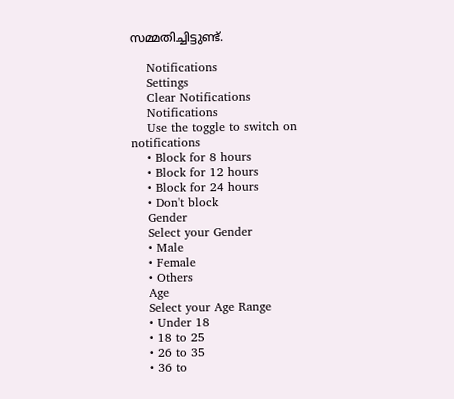സമ്മതിച്ചിട്ടുണ്ട്.

    Notifications
    Settings
    Clear Notifications
    Notifications
    Use the toggle to switch on notifications
    • Block for 8 hours
    • Block for 12 hours
    • Block for 24 hours
    • Don't block
    Gender
    Select your Gender
    • Male
    • Female
    • Others
    Age
    Select your Age Range
    • Under 18
    • 18 to 25
    • 26 to 35
    • 36 to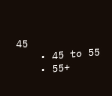45
    • 45 to 55
    • 55+